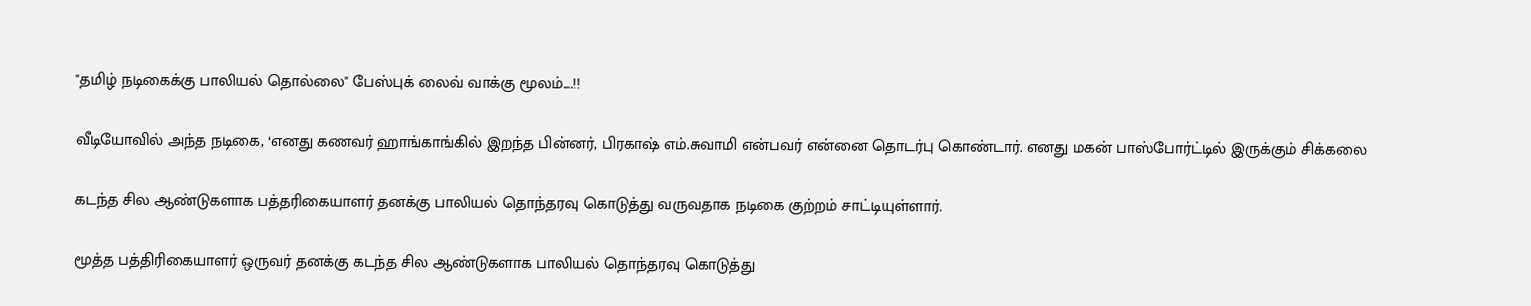"தமிழ் நடிகைக்கு பாலியல் தொல்லை" பேஸ்புக் லைவ் வாக்கு மூலம்....!!

வீடியோவில் அந்த நடிகை, ‘எனது கணவர் ஹாங்காங்கில் இறந்த பின்னர், பிரகாஷ் எம்.சுவாமி என்பவர் என்னை தொடர்பு கொண்டார். எனது மகன் பாஸ்போர்ட்டில் இருக்கும் சிக்கலை

கடந்த சில ஆண்டுகளாக பத்தரிகையாளர் தனக்கு பாலியல் தொந்தரவு கொடுத்து வருவதாக நடிகை குற்றம் சாட்டியுள்ளார்.

மூத்த பத்திரிகையாளர் ஒருவர் தனக்கு கடந்த சில ஆண்டுகளாக பாலியல் தொந்தரவு கொடுத்து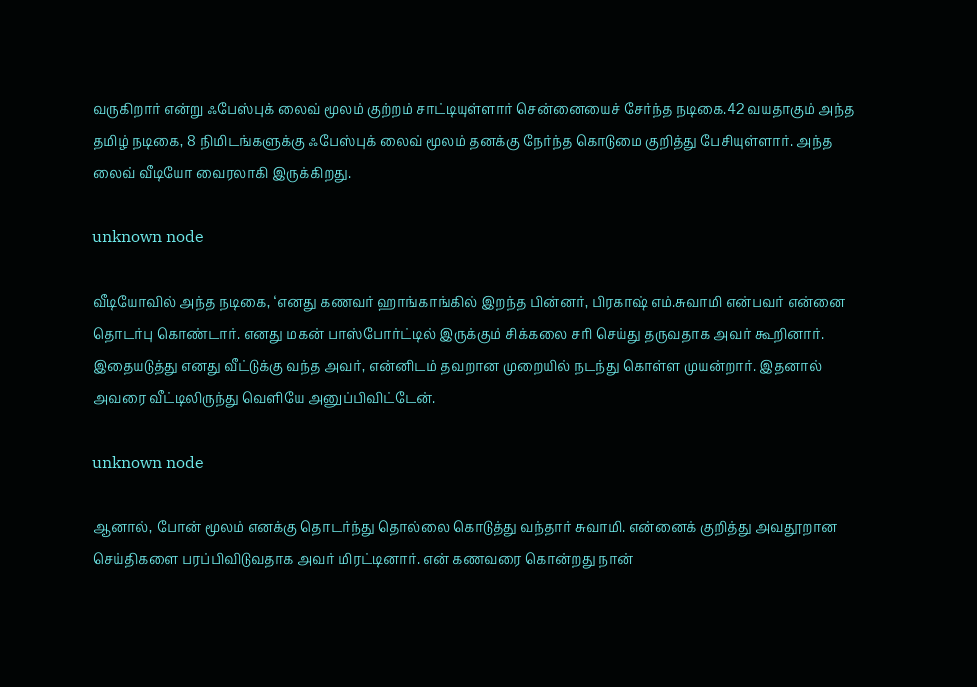வருகிறார் என்று ஃபேஸ்புக் லைவ் மூலம் குற்றம் சாட்டியுள்ளார் சென்னையைச் சேர்ந்த நடிகை.42 வயதாகும் அந்த தமிழ் நடிகை, 8 நிமிடங்களுக்கு ஃபேஸ்புக் லைவ் மூலம் தனக்கு நேர்ந்த கொடுமை குறித்து பேசியுள்ளார். அந்த லைவ் வீடியோ வைரலாகி இருக்கிறது.

unknown node

வீடியோவில் அந்த நடிகை, ‘எனது கணவர் ஹாங்காங்கில் இறந்த பின்னர், பிரகாஷ் எம்.சுவாமி என்பவர் என்னை தொடர்பு கொண்டார். எனது மகன் பாஸ்போர்ட்டில் இருக்கும் சிக்கலை சரி செய்து தருவதாக அவர் கூறினார். இதையடுத்து எனது வீட்டுக்கு வந்த அவர், என்னிடம் தவறான முறையில் நடந்து கொள்ள முயன்றார். இதனால் அவரை வீட்டிலிருந்து வெளியே அனுப்பிவிட்டேன்.

unknown node

ஆனால், போன் மூலம் எனக்கு தொடர்ந்து தொல்லை கொடுத்து வந்தார் சுவாமி. என்னைக் குறித்து அவதூறான செய்திகளை பரப்பிவிடுவதாக அவர் மிரட்டினார். என் கணவரை கொன்றது நான்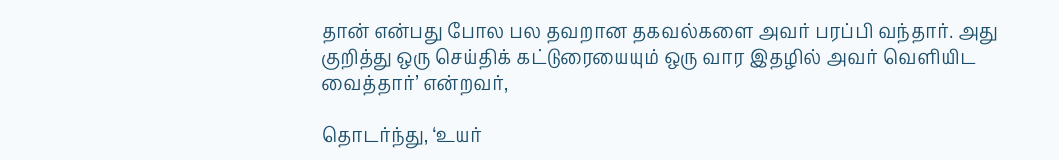தான் என்பது போல பல தவறான தகவல்களை அவர் பரப்பி வந்தார். அது குறித்து ஒரு செய்திக் கட்டுரையையும் ஒரு வார இதழில் அவர் வெளியிட வைத்தார்’ என்றவர்,

தொடர்ந்து, ‘உயர்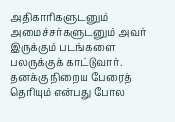அதிகாரிகளுடனும் அமைச்சர்களுடனும் அவர் இருக்கும் படங்களை பலருக்குக் காட்டுவார். தனக்கு நிறைய பேரைத் தெரியும் என்பது போல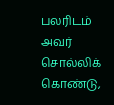பலரிடம் அவர் சொல்லிக் கொண்டு,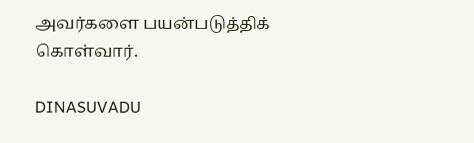அவர்களை பயன்படுத்திக் கொள்வார்.

DINASUVADU